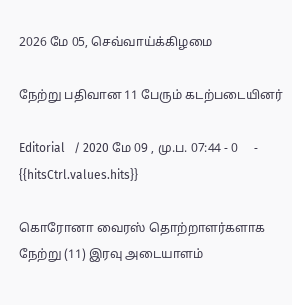2026 மே 05, செவ்வாய்க்கிழமை

நேற்று பதிவான 11 பேரும் கடற்படையினர்

Editorial   / 2020 மே 09 , மு.ப. 07:44 - 0     - {{hitsCtrl.values.hits}}

கொரோனா வைரஸ் தொற்றாளர்களாக நேற்று (11) இரவு அடையாளம்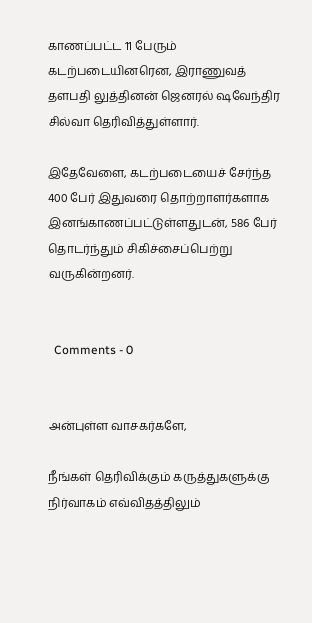காணப்பட்ட 11 பேரும் கடற்படையினரென, இராணுவத் தளபதி லுத்தினன் ஜெனரல் ஷவேந்திர சில்வா தெரிவித்துள்ளார்.

இதேவேளை, கடற்படையைச் சேர்ந்த 400 பேர் இதுவரை தொற்றாளர்களாக இனங்காணப்பட்டுள்ளதுடன், 586 பேர் தொடர்ந்தும் சிகிச்சைப்பெற்று வருகின்றனர்.


  Comments - 0


அன்புள்ள வாசகர்களே,

நீங்கள் தெரிவிக்கும் கருத்துகளுக்கு நிர்வாகம் எவ்விதத்திலும்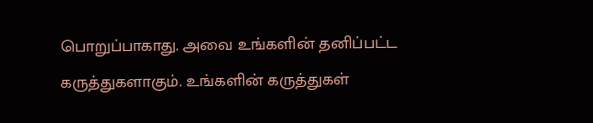பொறுப்பாகாது. அவை உங்களின் தனிப்பட்ட கருத்துகளாகும். உங்களின் கருத்துகள்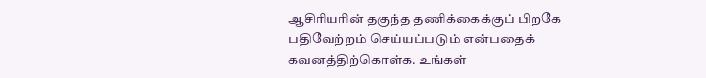ஆசிரியரின் தகுந்த தணிக்கைக்குப் பிறகே பதிவேற்றம் செய்யப்படும் என்பதைக் கவனத்திற்கொள்க. உங்கள்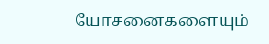யோசனைகளையும்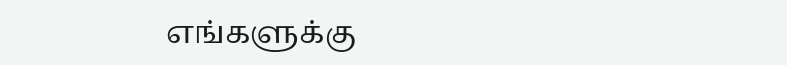எங்களுக்கு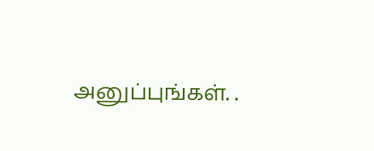அனுப்புங்கள். .